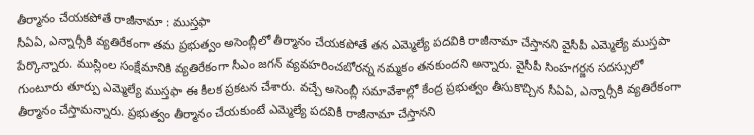తీర్మానం చేయకపోతే రాజీనామా : ముస్తఫా
సీఏఏ, ఎన్నార్సీకి వ్యతిరేకంగా తమ ప్రభుత్వం అసెంబ్లీలో తీర్మానం చేయకపోతే తన ఎమ్మెల్యే పదవికి రాజీనామా చేస్తానని వైసీపీ ఎమ్మెల్యే ముస్తపా పేర్కొన్నారు. ముస్లింల సంక్షేమానికి వ్యతిరేకంగా సీఎం జగన్ వ్యవహరించబోరన్న నమ్మకం తనకుందని అన్నారు. వైసీపీ సింహగర్జన సదస్సులో గుంటూరు తూర్పు ఎమ్మెల్యే ముస్తఫా ఈ కీలక ప్రకటన చేశారు. వచ్చే అసెంబ్లీ సమావేశాల్లో కేంద్ర ప్రభుత్వం తీసుకొచ్చిన సీఏఏ, ఎన్నార్సీకి వ్యతిరేకంగా తీర్మానం చేస్తామన్నారు. ప్రభుత్వం తీర్మానం చేయకుంటే ఎమ్మెల్యే పదవికీ రాజీనామా చేస్తానని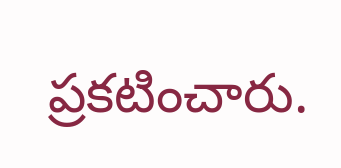ప్రకటించారు.